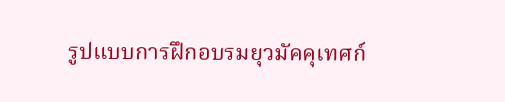รูปแบบการฝึกอบรมยุวมัคคุเทศก์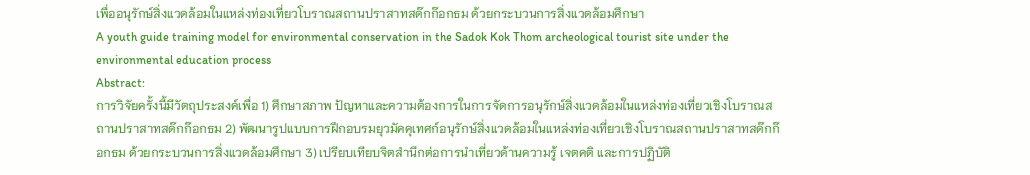เพื่ออนุรักษ์สิ่งแวดล้อมในแหล่งท่องเที่ยวโบราณสถานปราสาทสด๊กก๊อกธม ด้วยกระบวนการสิ่งแวดล้อมศึกษา
A youth guide training model for environmental conservation in the Sadok Kok Thom archeological tourist site under the environmental education process
Abstract:
การวิจัยครั้งนี้มีวัตถุประสงค์เพื่อ 1) ศึกษาสภาพ ปัญหาและความต้องการในการจัดการอนุรักษ์สิ่งแวดล้อมในแหล่งท่องเที่ยวเชิงโบราณสถานปราสาทสด๊กก๊อกธม 2) พัฒนารูปแบบการฝึกอบรมยุวมัคคุเทศก์อนุรักษ์สิ่งแวดล้อมในแหล่งท่องเที่ยวเชิงโบราณสถานปราสาทสด๊กก๊อกธม ด้วยกระบวนการสิ่งแวดล้อมศึกษา 3) เปรียบเทียบจิตสำนึกต่อการนำเที่ยวด้านความรู้ เจตคติ และการปฏิบัติ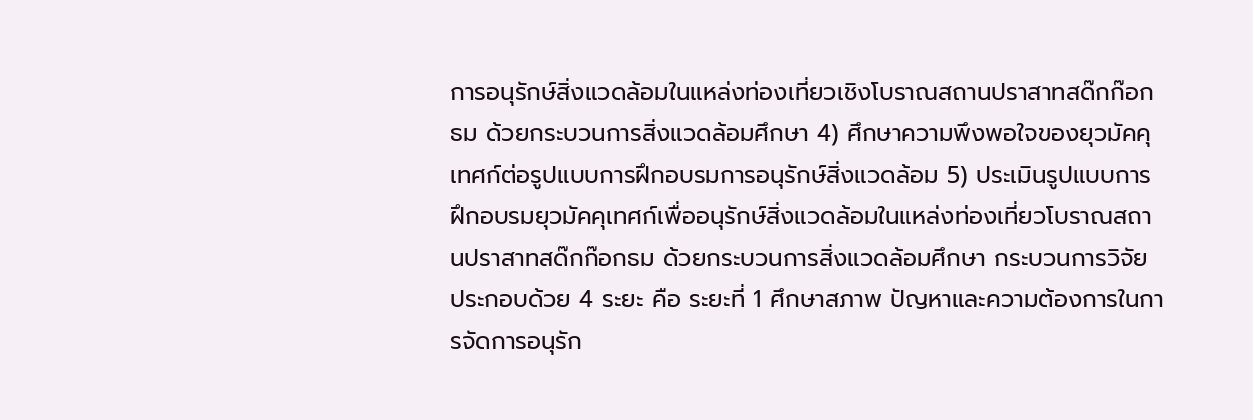การอนุรักษ์สิ่งแวดล้อมในแหล่งท่องเที่ยวเชิงโบราณสถานปราสาทสด๊กก๊อกธม ด้วยกระบวนการสิ่งแวดล้อมศึกษา 4) ศึกษาความพึงพอใจของยุวมัคคุเทศก์ต่อรูปแบบการฝึกอบรมการอนุรักษ์สิ่งแวดล้อม 5) ประเมินรูปแบบการฝึกอบรมยุวมัคคุเทศก์เพื่ออนุรักษ์สิ่งแวดล้อมในแหล่งท่องเที่ยวโบราณสถานปราสาทสด๊กก๊อกธม ด้วยกระบวนการสิ่งแวดล้อมศึกษา กระบวนการวิจัย ประกอบด้วย 4 ระยะ คือ ระยะที่ 1 ศึกษาสภาพ ปัญหาและความต้องการในการจัดการอนุรัก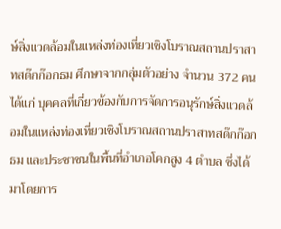ษ์สิ่งแวดล้อมในแหล่งท่องเที่ยวเชิงโบราณสถานปราสาทสด๊กก๊อกธม ศึกษาจากกลุ่มตัวอย่าง จำนวน 372 คน ได้แก่ บุคคลที่เกี่ยวข้องกับการจัดการอนุรักษ์สิ่งแวดล้อมในแหล่งท่องเที่ยวเชิงโบราณสถานปราสาทสด๊กก๊อกธม และประชาชนในพื้นที่อำเภอโคกสูง 4 ตำบล ซึ่งได้มาโดยการ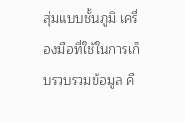สุ่มแบบชั้นภูมิ เครื่องมือที่ใช้ในการเก็บรวบรวมข้อมูล คื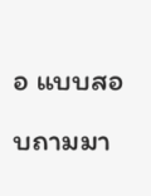อ แบบสอบถามมา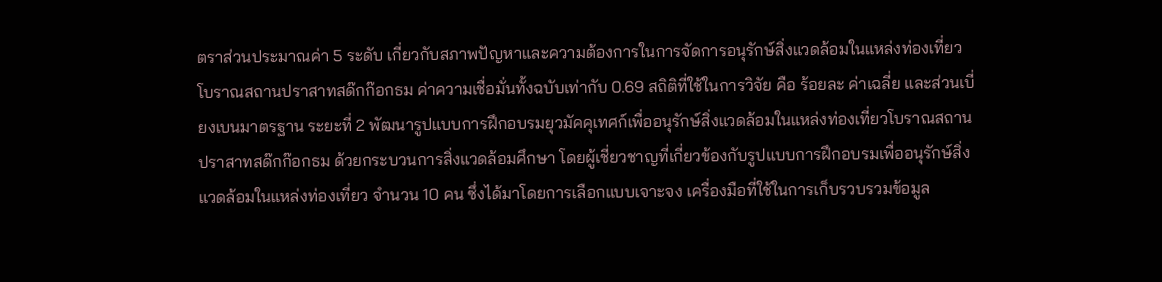ตราส่วนประมาณค่า 5 ระดับ เกี่ยวกับสภาพปัญหาและความต้องการในการจัดการอนุรักษ์สิ่งแวดล้อมในแหล่งท่องเที่ยวโบราณสถานปราสาทสด๊กก๊อกธม ค่าความเชื่อมั่นทั้งฉบับเท่ากับ 0.69 สถิติที่ใช้ในการวิจัย คือ ร้อยละ ค่าเฉลี่ย และส่วนเบี่ยงเบนมาตรฐาน ระยะที่ 2 พัฒนารูปแบบการฝึกอบรมยุวมัคคุเทศก์เพื่ออนุรักษ์สิ่งแวดล้อมในแหล่งท่องเที่ยวโบราณสถานปราสาทสด๊กก๊อกธม ด้วยกระบวนการสิ่งแวดล้อมศึกษา โดยผู้เชี่ยวชาญที่เกี่ยวข้องกับรูปแบบการฝึกอบรมเพื่ออนุรักษ์สิ่งแวดล้อมในแหล่งท่องเที่ยว จำนวน 10 คน ซึ่งได้มาโดยการเลือกแบบเจาะจง เครื่องมือที่ใช้ในการเก็บรวบรวมข้อมูล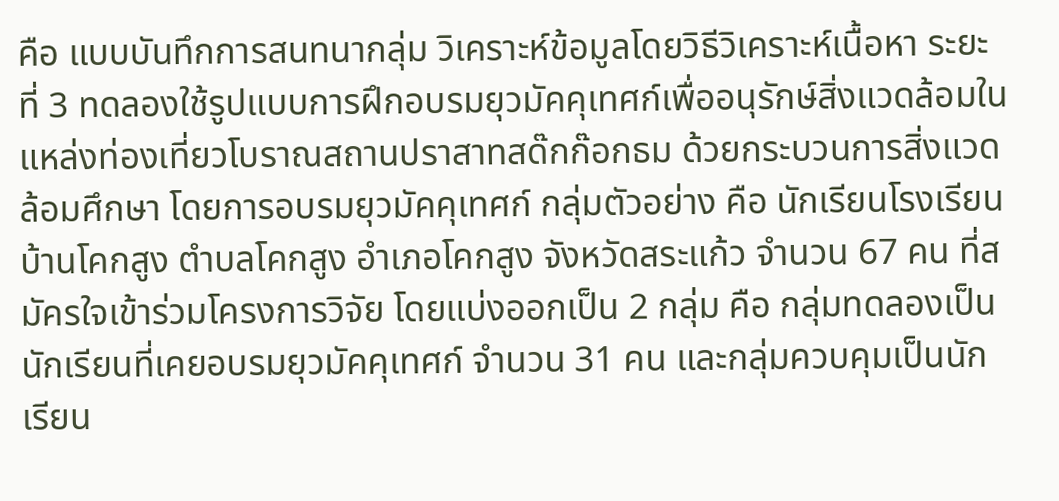คือ แบบบันทึกการสนทนากลุ่ม วิเคราะห์ข้อมูลโดยวิธีวิเคราะห์เนื้อหา ระยะที่ 3 ทดลองใช้รูปแบบการฝึกอบรมยุวมัคคุเทศก์เพื่ออนุรักษ์สิ่งแวดล้อมในแหล่งท่องเที่ยวโบราณสถานปราสาทสด๊กก๊อกธม ด้วยกระบวนการสิ่งแวดล้อมศึกษา โดยการอบรมยุวมัคคุเทศก์ กลุ่มตัวอย่าง คือ นักเรียนโรงเรียนบ้านโคกสูง ตำบลโคกสูง อำเภอโคกสูง จังหวัดสระแก้ว จำนวน 67 คน ที่สมัครใจเข้าร่วมโครงการวิจัย โดยแบ่งออกเป็น 2 กลุ่ม คือ กลุ่มทดลองเป็นนักเรียนที่เคยอบรมยุวมัคคุเทศก์ จำนวน 31 คน และกลุ่มควบคุมเป็นนักเรียน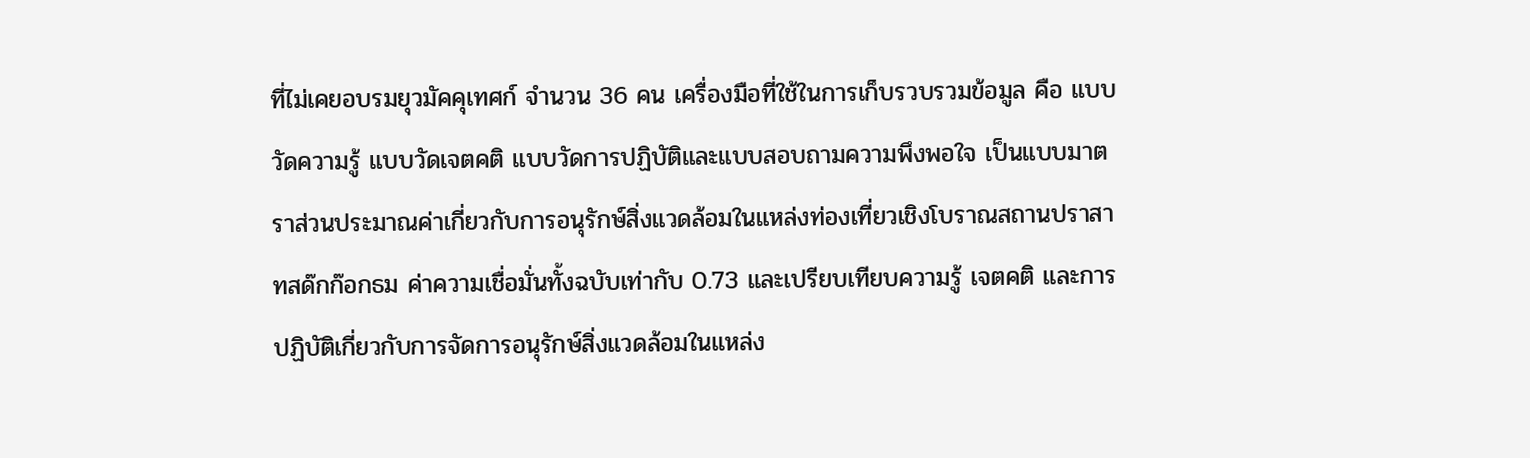ที่ไม่เคยอบรมยุวมัคคุเทศก์ จำนวน 36 คน เครื่องมือที่ใช้ในการเก็บรวบรวมข้อมูล คือ แบบวัดความรู้ แบบวัดเจตคติ แบบวัดการปฏิบัติและแบบสอบถามความพึงพอใจ เป็นแบบมาตราส่วนประมาณค่าเกี่ยวกับการอนุรักษ์สิ่งแวดล้อมในแหล่งท่องเที่ยวเชิงโบราณสถานปราสาทสด๊กก๊อกธม ค่าความเชื่อมั่นทั้งฉบับเท่ากับ 0.73 และเปรียบเทียบความรู้ เจตคติ และการปฏิบัติเกี่ยวกับการจัดการอนุรักษ์สิ่งแวดล้อมในแหล่ง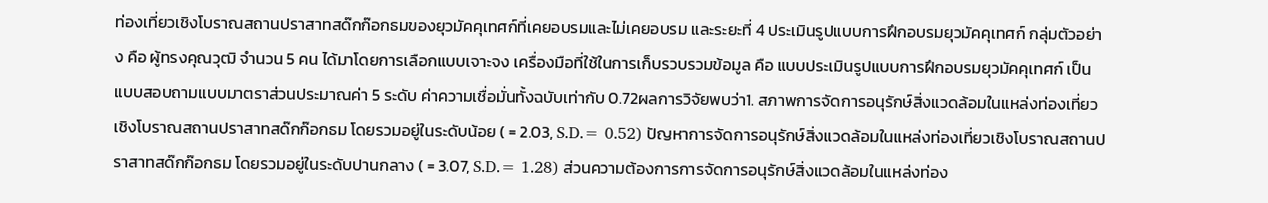ท่องเที่ยวเชิงโบราณสถานปราสาทสด๊กก๊อกธมของยุวมัคคุเทศก์ที่เคยอบรมและไม่เคยอบรม และระยะที่ 4 ประเมินรูปแบบการฝึกอบรมยุวมัคคุเทศก์ กลุ่มตัวอย่าง คือ ผู้ทรงคุณวุฒิ จำนวน 5 คน ได้มาโดยการเลือกแบบเจาะจง เครื่องมือที่ใช้ในการเก็บรวบรวมข้อมูล คือ แบบประเมินรูปแบบการฝึกอบรมยุวมัคคุเทศก์ เป็นแบบสอบถามแบบมาตราส่วนประมาณค่า 5 ระดับ ค่าความเชื่อมั่นทั้งฉบับเท่ากับ 0.72ผลการวิจัยพบว่า1. สภาพการจัดการอนุรักษ์สิ่งแวดล้อมในแหล่งท่องเที่ยวเชิงโบราณสถานปราสาทสด๊กก๊อกธม โดยรวมอยู่ในระดับน้อย ( = 2.03, S.D.= 0.52) ปัญหาการจัดการอนุรักษ์สิ่งแวดล้อมในแหล่งท่องเที่ยวเชิงโบราณสถานปราสาทสด๊กก๊อกธม โดยรวมอยู่ในระดับปานกลาง ( = 3.07, S.D.= 1.28) ส่วนความต้องการการจัดการอนุรักษ์สิ่งแวดล้อมในแหล่งท่อง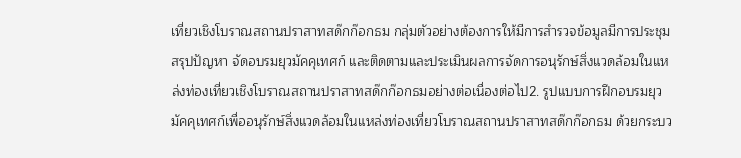เที่ยวเชิงโบราณสถานปราสาทสด๊กก๊อกธม กลุ่มตัวอย่างต้องการให้มีการสำรวจข้อมูลมีการประชุมสรุปปัญหา จัดอบรมยุวมัคคุเทศก์ และติดตามและประเมินผลการจัดการอนุรักษ์สิ่งแวดล้อมในแหล่งท่องเที่ยวเชิงโบราณสถานปราสาทสด๊กก๊อกธมอย่างต่อเนื่องต่อไป2. รูปแบบการฝึกอบรมยุวมัคคุเทศก์เพื่ออนุรักษ์สิ่งแวดล้อมในแหล่งท่องเที่ยวโบราณสถานปราสาทสด๊กก๊อกธม ด้วยกระบว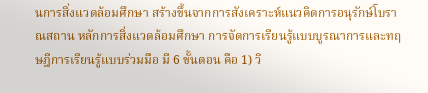นการสิ่งแวดล้อมศึกษา สร้างขึ้นจากการสังเคราะห์แนวคิดการอนุรักษ์โบราณสถาน หลักการสิ่งแวดล้อมศึกษา การจัดการเรียนรู้แบบบูรณาการและทฤษฎีการเรียนรู้แบบร่วมมือ มี 6 ขั้นตอน คือ 1) วิ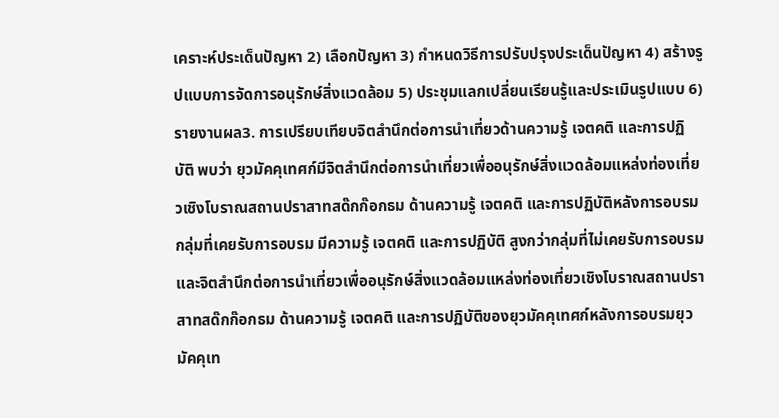เคราะห์ประเด็นปัญหา 2) เลือกปัญหา 3) กำหนดวิธีการปรับปรุงประเด็นปัญหา 4) สร้างรูปแบบการจัดการอนุรักษ์สิ่งแวดล้อม 5) ประชุมแลกเปลี่ยนเรียนรู้และประเมินรูปแบบ 6) รายงานผล3. การเปรียบเทียบจิตสำนึกต่อการนำเที่ยวด้านความรู้ เจตคติ และการปฏิบัติ พบว่า ยุวมัคคุเทศก์มีจิตสำนึกต่อการนำเที่ยวเพื่ออนุรักษ์สิ่งแวดล้อมแหล่งท่องเที่ยวเชิงโบราณสถานปราสาทสด๊กก๊อกธม ด้านความรู้ เจตคติ และการปฏิบัติหลังการอบรมกลุ่มที่เคยรับการอบรม มีความรู้ เจตคติ และการปฏิบัติ สูงกว่ากลุ่มที่ไม่เคยรับการอบรม และจิตสำนึกต่อการนำเที่ยวเพื่ออนุรักษ์สิ่งแวดล้อมแหล่งท่องเที่ยวเชิงโบราณสถานปราสาทสด๊กก๊อกธม ด้านความรู้ เจตคติ และการปฏิบัติของยุวมัคคุเทศก์หลังการอบรมยุวมัคคุเท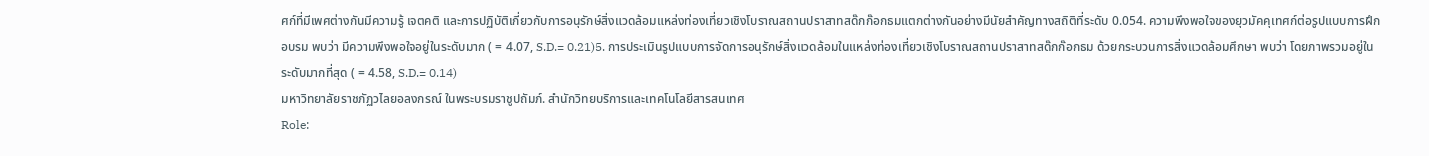ศก์ที่มีเพศต่างกันมีความรู้ เจตคติ และการปฏิบัติเกี่ยวกับการอนุรักษ์สิ่งแวดล้อมแหล่งท่องเที่ยวเชิงโบราณสถานปราสาทสด๊กก๊อกธมแตกต่างกันอย่างมีนัยสำคัญทางสถิติที่ระดับ 0.054. ความพึงพอใจของยุวมัคคุเทศก์ต่อรูปแบบการฝึกอบรม พบว่า มีความพึงพอใจอยู่ในระดับมาก ( = 4.07, S.D.= 0.21)5. การประเมินรูปแบบการจัดการอนุรักษ์สิ่งแวดล้อมในแหล่งท่องเที่ยวเชิงโบราณสถานปราสาทสด๊กก๊อกธม ด้วยกระบวนการสิ่งแวดล้อมศึกษา พบว่า โดยภาพรวมอยู่ในระดับมากที่สุด ( = 4.58, S.D.= 0.14)
มหาวิทยาลัยราชภัฏวไลยอลงกรณ์ ในพระบรมราชูปถัมภ์. สำนักวิทยบริการและเทคโนโลยีสารสนเทศ
Role: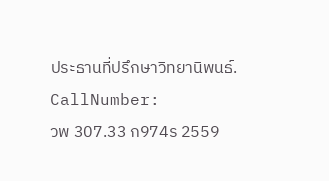ประธานที่ปรึกษาวิทยานิพนธ์.
CallNumber:
วพ 307.33 ก974ร 2559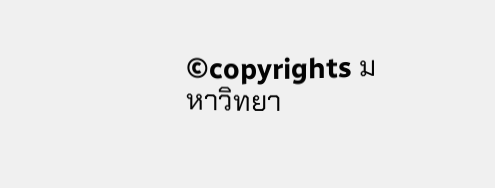©copyrights มหาวิทยา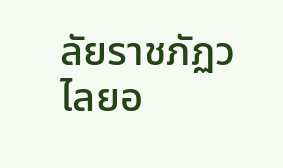ลัยราชภัฏวไลยอ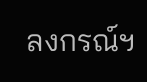ลงกรณ์ฯ